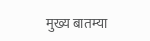मुख्य बातम्या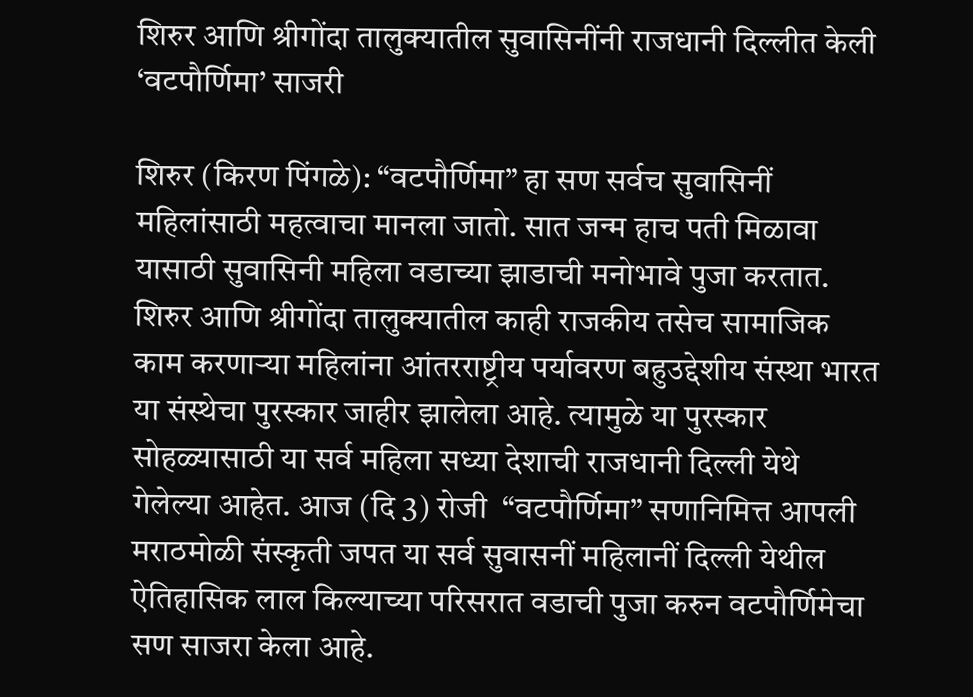शिरुर आणि श्रीगोंदा तालुक्यातील सुवासिनींनी राजधानी दिल्लीत केली ‘वटपौर्णिमा’ साजरी

शिरुर (किरण पिंगळे): “वटपौर्णिमा” हा सण सर्वच सुवासिनीं महिलांसाठी महत्वाचा मानला जातो. सात जन्म हाच पती मिळावा यासाठी सुवासिनी महिला वडाच्या झाडाची मनोभावे पुजा करतात. शिरुर आणि श्रीगोंदा तालुक्यातील काही राजकीय तसेच सामाजिक काम करणाऱ्या महिलांना आंतरराष्ट्रीय पर्यावरण बहुउद्देशीय संस्था भारत या संस्थेचा पुरस्कार जाहीर झालेला आहे. त्यामुळे या पुरस्कार सोहळ्यासाठी या सर्व महिला सध्या देशाची राजधानी दिल्ली येथे गेलेल्या आहेत. आज (दि 3) रोजी  “वटपौर्णिमा” सणानिमित्त आपली मराठमोळी संस्कृती जपत या सर्व सुवासनीं महिलानीं दिल्ली येथील ऐतिहासिक लाल किल्याच्या परिसरात वडाची पुजा करुन वटपौर्णिमेचा सण साजरा केला आहे.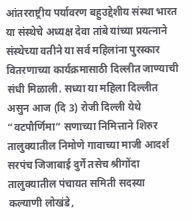आंतरराष्ट्रीय पर्यावरण बहुउद्देशीय संस्था भारत या संस्थेचे अध्यक्ष देवा तांबे यांच्या प्रयत्नाने संस्थेच्या वतीने या सर्व महिलांना पुरस्कार वितरणाच्या कार्यक्रमासाठी दिल्लीत जाण्याची संधी मिळाली. सध्या या महिला दिल्लीत असुन आज (दि 3) रोजी दिल्ली येथे “वटपौर्णिमा” सणाच्या निमित्ताने शिरुर तालुक्यातील निमोणे गावाच्या माजी आदर्श सरपंच जिजाबाई दुर्गे तसेच श्रीगोंदा तालुक्यातील पंचायत समिती सदस्या कल्याणी लोखंडे,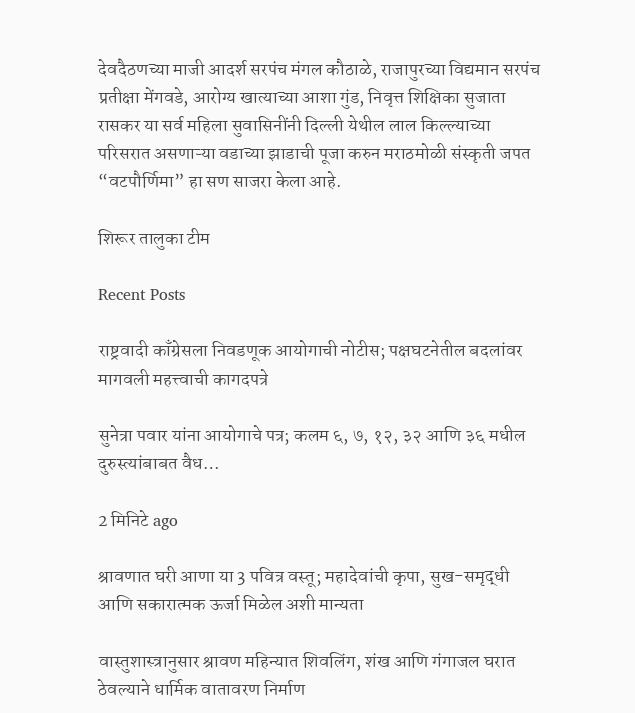देवदैठणच्या माजी आदर्श सरपंच मंगल कौठाळे, राजापुरच्या विद्यमान सरपंच प्रतीक्षा मेंगवडे, आरोग्य खात्याच्या आशा गुंड, निवृत्त शिक्षिका सुजाता रासकर या सर्व महिला सुवासिनींनी दिल्ली येथील लाल किल्ल्याच्या परिसरात असणाऱ्या वडाच्या झाडाची पूजा करुन मराठमोळी संस्कृती जपत “वटपौर्णिमा” हा सण साजरा केला आहे.

शिरूर तालुका टीम

Recent Posts

राष्ट्रवादी काँग्रेसला निवडणूक आयोगाची नोटीस; पक्षघटनेतील बदलांवर मागवली महत्त्वाची कागदपत्रे

सुनेत्रा पवार यांना आयोगाचे पत्र; कलम ६, ७, १२, ३२ आणि ३६ मधील दुरुस्त्यांबाबत वैध…

2 मिनिटे ago

श्रावणात घरी आणा या 3 पवित्र वस्तू; महादेवांची कृपा, सुख-समृद्धी आणि सकारात्मक ऊर्जा मिळेल अशी मान्यता

वास्तुशास्त्रानुसार श्रावण महिन्यात शिवलिंग, शंख आणि गंगाजल घरात ठेवल्याने धार्मिक वातावरण निर्माण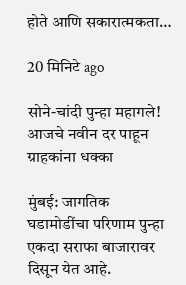होते आणि सकारात्मकता…

20 मिनिटे ago

सोने-चांदी पुन्हा महागले! आजचे नवीन दर पाहून ग्राहकांना धक्का

मुंबई: जागतिक घडामोडींचा परिणाम पुन्हा एकदा सराफा बाजारावर दिसून येत आहे.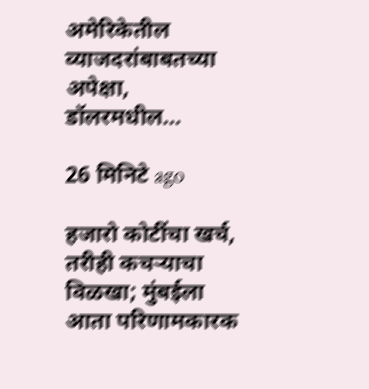अमेरिकेतील व्याजदरांबाबतच्या अपेक्षा, डॉलरमधील…

26 मिनिटे ago

हजारो कोटींचा खर्च, तरीही कचऱ्याचा विळखा; मुंबईला आता परिणामकारक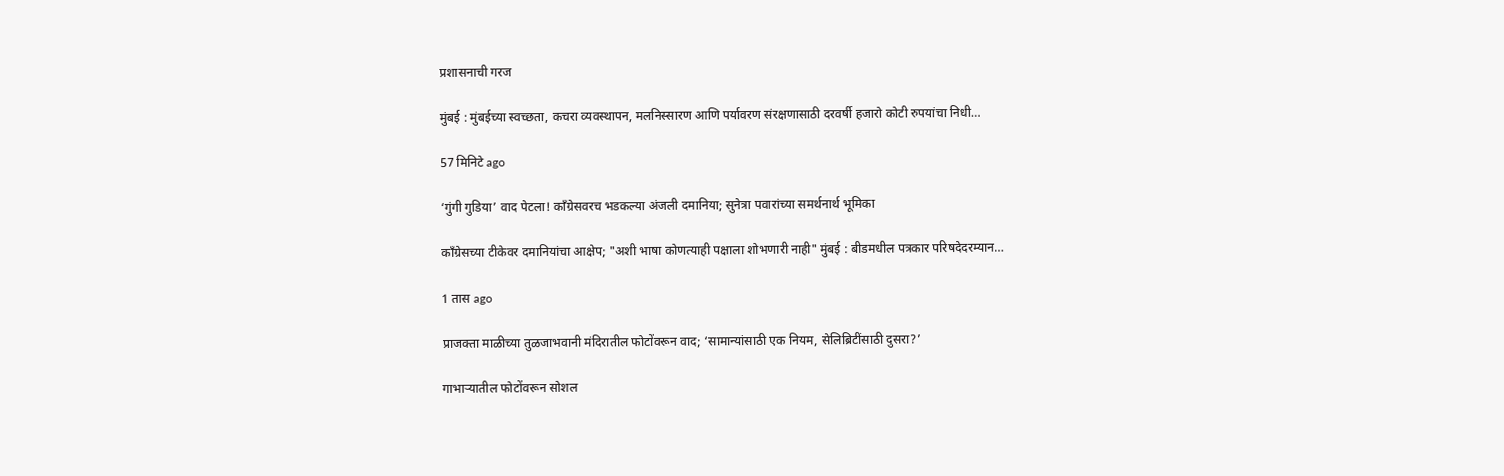प्रशासनाची गरज

मुंबई : मुंबईच्या स्वच्छता, कचरा व्यवस्थापन, मलनिस्सारण आणि पर्यावरण संरक्षणासाठी दरवर्षी हजारो कोटी रुपयांचा निधी…

57 मिनिटे ago

‘गुंगी गुडिया’ वाद पेटला! काँग्रेसवरच भडकल्या अंजली दमानिया; सुनेत्रा पवारांच्या समर्थनार्थ भूमिका

काँग्रेसच्या टीकेवर दमानियांचा आक्षेप; "अशी भाषा कोणत्याही पक्षाला शोभणारी नाही" मुंबई : बीडमधील पत्रकार परिषदेदरम्यान…

1 तास ago

प्राजक्ता माळीच्या तुळजाभवानी मंदिरातील फोटोंवरून वाद; ‘सामान्यांसाठी एक नियम, सेलिब्रिटींसाठी दुसरा?’

गाभाऱ्यातील फोटोंवरून सोशल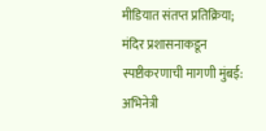मीडियात संतप्त प्रतिक्रिया; मंदिर प्रशासनाकडून स्पष्टीकरणाची मागणी मुंबई: अभिनेत्री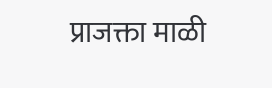प्राजक्ता माळी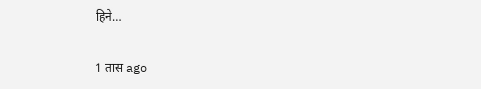हिने…

1 तास ago